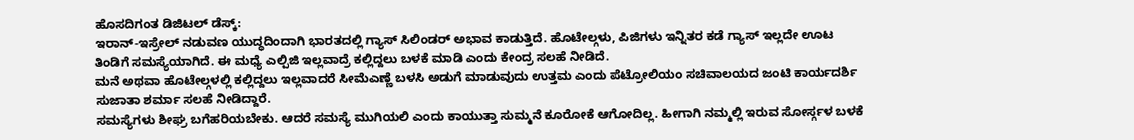ಹೊಸದಿಗಂತ ಡಿಜಿಟಲ್ ಡೆಸ್ಕ್:
ಇರಾನ್-ಇಸ್ರೇಲ್ ನಡುವಣ ಯುದ್ಧದಿಂದಾಗಿ ಭಾರತದಲ್ಲಿ ಗ್ಯಾಸ್ ಸಿಲಿಂಡರ್ ಅಭಾವ ಕಾಡುತ್ತಿದೆ. ಹೊಟೇಲ್ಗಳು, ಪಿಜಿಗಳು ಇನ್ನಿತರ ಕಡೆ ಗ್ಯಾಸ್ ಇಲ್ಲದೇ ಊಟ ತಿಂಡಿಗೆ ಸಮಸ್ಯೆಯಾಗಿದೆ. ಈ ಮಧ್ಯೆ ಎಲ್ಪಿಜಿ ಇಲ್ಲವಾದ್ರೆ ಕಲ್ಲಿದ್ದಲು ಬಳಕೆ ಮಾಡಿ ಎಂದು ಕೇಂದ್ರ ಸಲಹೆ ನೀಡಿದೆ.
ಮನೆ ಅಥವಾ ಹೊಟೇಲ್ಗಳಲ್ಲಿ ಕಲ್ಲಿದ್ದಲು ಇಲ್ಲವಾದರೆ ಸೀಮೆಎಣ್ಣೆ ಬಳಸಿ ಅಡುಗೆ ಮಾಡುವುದು ಉತ್ತಮ ಎಂದು ಪೆಟ್ರೋಲಿಯಂ ಸಚಿವಾಲಯದ ಜಂಟಿ ಕಾರ್ಯದರ್ಶಿ ಸುಜಾತಾ ಶರ್ಮಾ ಸಲಹೆ ನೀಡಿದ್ದಾರೆ.
ಸಮಸ್ಯೆಗಳು ಶೀಘ್ರ ಬಗೆಹರಿಯಬೇಕು. ಆದರೆ ಸಮಸ್ಯೆ ಮುಗಿಯಲಿ ಎಂದು ಕಾಯುತ್ತಾ ಸುಮ್ಮನೆ ಕೂರೋಕೆ ಆಗೋದಿಲ್ಲ. ಹೀಗಾಗಿ ನಮ್ಮಲ್ಲಿ ಇರುವ ಸೋರ್ಸ್ಗಳ ಬಳಕೆ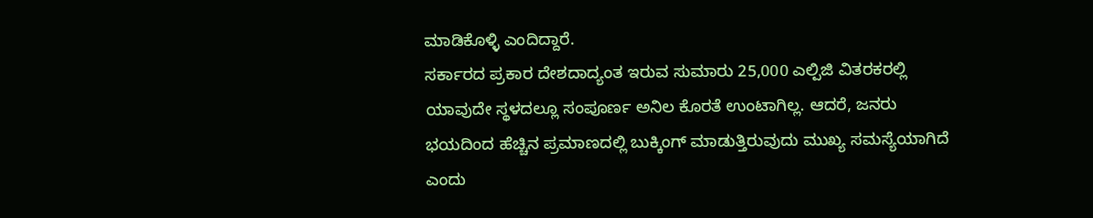ಮಾಡಿಕೊಳ್ಳಿ ಎಂದಿದ್ದಾರೆ.
ಸರ್ಕಾರದ ಪ್ರಕಾರ ದೇಶದಾದ್ಯಂತ ಇರುವ ಸುಮಾರು 25,000 ಎಲ್ಪಿಜಿ ವಿತರಕರಲ್ಲಿ ಯಾವುದೇ ಸ್ಥಳದಲ್ಲೂ ಸಂಪೂರ್ಣ ಅನಿಲ ಕೊರತೆ ಉಂಟಾಗಿಲ್ಲ. ಆದರೆ, ಜನರು ಭಯದಿಂದ ಹೆಚ್ಚಿನ ಪ್ರಮಾಣದಲ್ಲಿ ಬುಕ್ಕಿಂಗ್ ಮಾಡುತ್ತಿರುವುದು ಮುಖ್ಯ ಸಮಸ್ಯೆಯಾಗಿದೆ ಎಂದು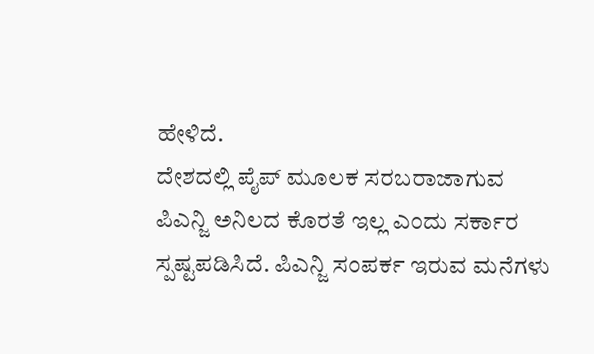ಹೇಳಿದೆ.
ದೇಶದಲ್ಲಿ ಪೈಪ್ ಮೂಲಕ ಸರಬರಾಜಾಗುವ ಪಿಎನ್ಜಿ ಅನಿಲದ ಕೊರತೆ ಇಲ್ಲ ಎಂದು ಸರ್ಕಾರ ಸ್ಪಷ್ಟಪಡಿಸಿದೆ. ಪಿಎನ್ಜಿ ಸಂಪರ್ಕ ಇರುವ ಮನೆಗಳು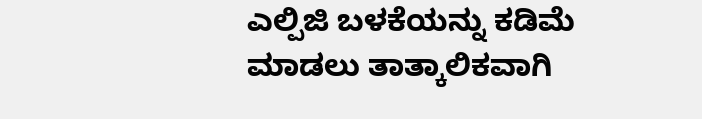ಎಲ್ಪಿಜಿ ಬಳಕೆಯನ್ನು ಕಡಿಮೆ ಮಾಡಲು ತಾತ್ಕಾಲಿಕವಾಗಿ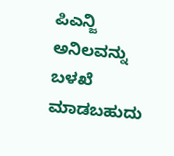ಪಿಎನ್ಜಿ ಅನಿಲವನ್ನು ಬಳಖೆ ಮಾಡಬಹುದು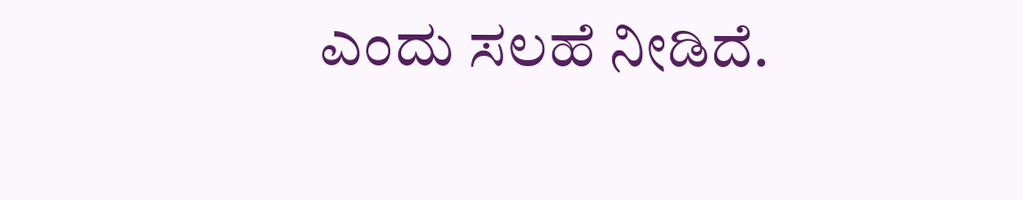ಎಂದು ಸಲಹೆ ನೀಡಿದೆ.